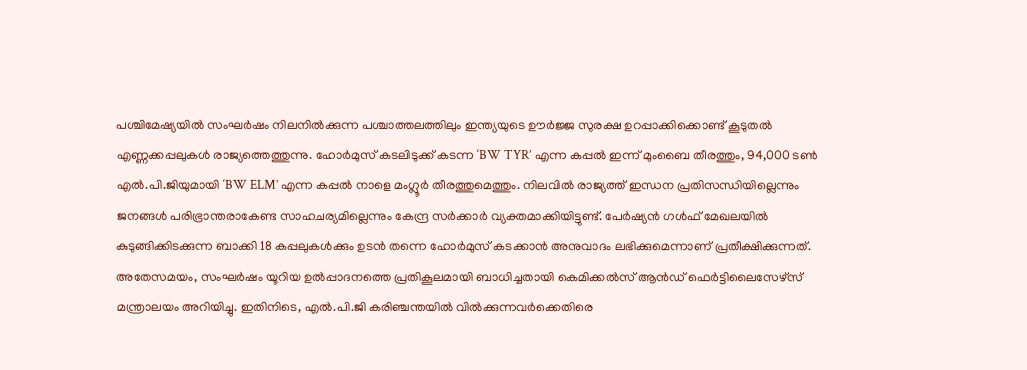പശ്ചിമേഷ്യയിൽ സംഘർഷം നിലനിൽക്കുന്ന പശ്ചാത്തലത്തിലും ഇന്ത്യയുടെ ഊർജ്ജ സുരക്ഷ ഉറപ്പാക്കിക്കൊണ്ട് കൂടുതൽ എണ്ണക്കപ്പലുകൾ രാജ്യത്തെത്തുന്നു. ഹോർമുസ് കടലിടുക്ക് കടന്ന ‘BW TYR’ എന്ന കപ്പൽ ഇന്ന് മുംബൈ തീരത്തും, 94,000 ടൺ എൽ.പി.ജിയുമായി ‘BW ELM’ എന്ന കപ്പൽ നാളെ മംഗ്ലൂർ തീരത്തുമെത്തും. നിലവിൽ രാജ്യത്ത് ഇന്ധന പ്രതിസന്ധിയില്ലെന്നും ജനങ്ങൾ പരിഭ്രാന്തരാകേണ്ട സാഹചര്യമില്ലെന്നും കേന്ദ്ര സർക്കാർ വ്യക്തമാക്കിയിട്ടുണ്ട്. പേർഷ്യൻ ഗൾഫ് മേഖലയിൽ കുടുങ്ങിക്കിടക്കുന്ന ബാക്കി 18 കപ്പലുകൾക്കും ഉടൻ തന്നെ ഹോർമുസ് കടക്കാൻ അനുവാദം ലഭിക്കുമെന്നാണ് പ്രതീക്ഷിക്കുന്നത്.
അതേസമയം, സംഘർഷം യൂറിയ ഉൽപ്പാദനത്തെ പ്രതികൂലമായി ബാധിച്ചതായി കെമിക്കൽസ് ആൻഡ് ഫെർട്ടിലൈസേഴ്സ് മന്ത്രാലയം അറിയിച്ചു. ഇതിനിടെ, എൽ.പി.ജി കരിഞ്ചന്തയിൽ വിൽക്കുന്നവർക്കെതിരെ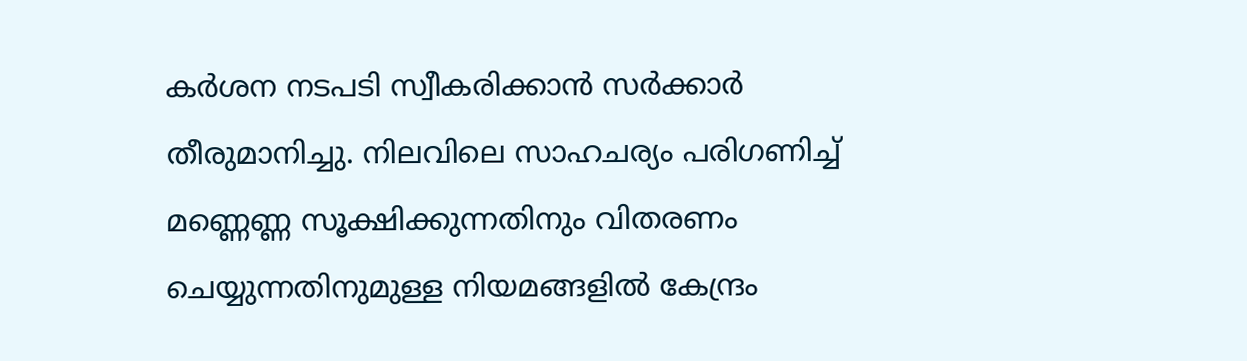കർശന നടപടി സ്വീകരിക്കാൻ സർക്കാർ തീരുമാനിച്ചു. നിലവിലെ സാഹചര്യം പരിഗണിച്ച് മണ്ണെണ്ണ സൂക്ഷിക്കുന്നതിനും വിതരണം ചെയ്യുന്നതിനുമുള്ള നിയമങ്ങളിൽ കേന്ദ്രം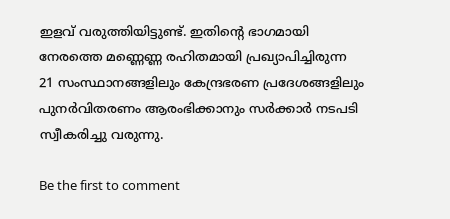ഇളവ് വരുത്തിയിട്ടുണ്ട്. ഇതിന്റെ ഭാഗമായി നേരത്തെ മണ്ണെണ്ണ രഹിതമായി പ്രഖ്യാപിച്ചിരുന്ന 21 സംസ്ഥാനങ്ങളിലും കേന്ദ്രഭരണ പ്രദേശങ്ങളിലും പുനർവിതരണം ആരംഭിക്കാനും സർക്കാർ നടപടി സ്വീകരിച്ചു വരുന്നു.

Be the first to comment